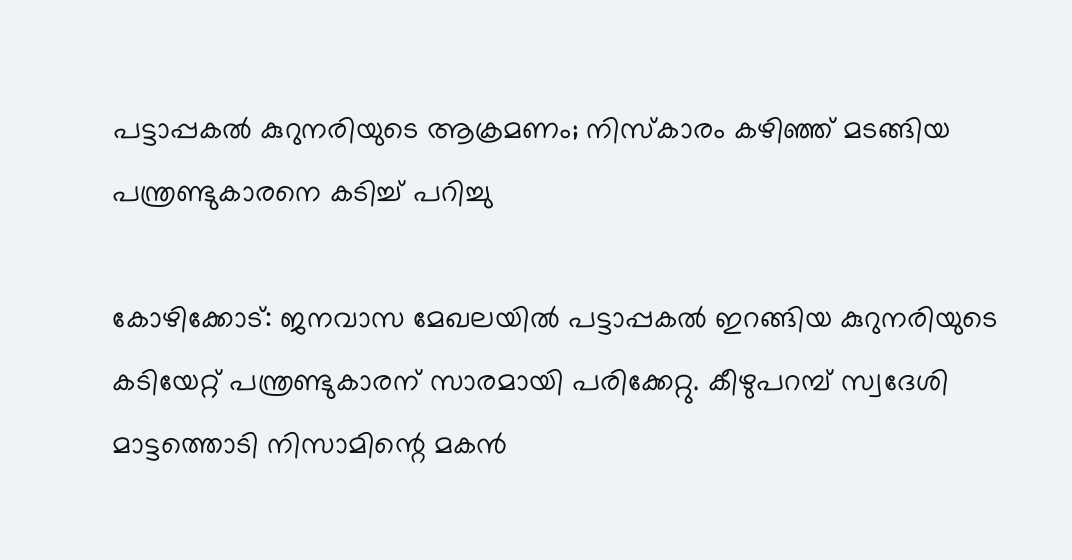പട്ടാപ്പകൽ കുറുനരിയുടെ ആക്രമണം; നിസ്‌കാരം കഴിഞ്ഞ് മടങ്ങിയ പന്ത്രണ്ടുകാരനെ കടിച്ച് പറിച്ചു

കോഴിക്കോട്: ജനവാസ മേഖലയിൽ പട്ടാപ്പകൽ ഇറങ്ങിയ കുറുനരിയുടെ കടിയേറ്റ് പന്ത്രണ്ടുകാരന് സാരമായി പരിക്കേറ്റു. കീഴുപറമ്പ് സ്വദേശി മാട്ടത്തൊടി നിസാമിന്റെ മകന്‍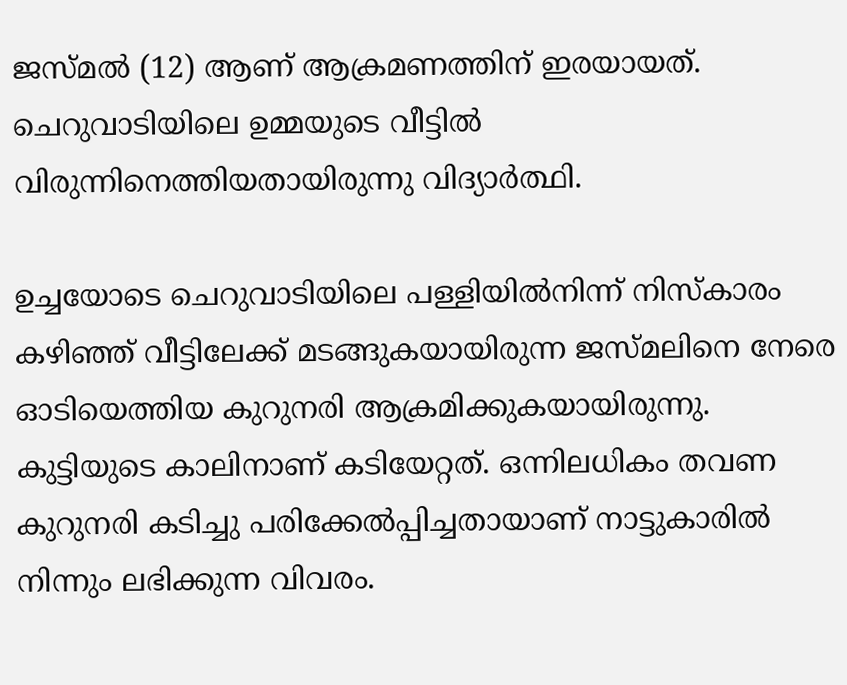ജസ്മല്‍ (12) ആണ് ആക്രമണത്തിന് ഇരയായത്. ചെറുവാടിയിലെ ഉമ്മയുടെ വീട്ടില്‍ വിരുന്നിനെത്തിയതായിരുന്നു വിദ്യാർത്ഥി.

ഉച്ചയോടെ ചെറുവാടിയിലെ പള്ളിയില്‍നിന്ന് നിസ്‌കാരം കഴിഞ്ഞ് വീട്ടിലേക്ക് മടങ്ങുകയായിരുന്ന ജസ്മലിനെ നേരെ ഓടിയെത്തിയ കുറുനരി ആക്രമിക്കുകയായിരുന്നു. കുട്ടിയുടെ കാലിനാണ് കടിയേറ്റത്. ഒന്നിലധികം തവണ കുറുനരി കടിച്ചു പരിക്കേൽപ്പിച്ചതായാണ് നാട്ടുകാരിൽ നിന്നും ലഭിക്കുന്ന വിവരം.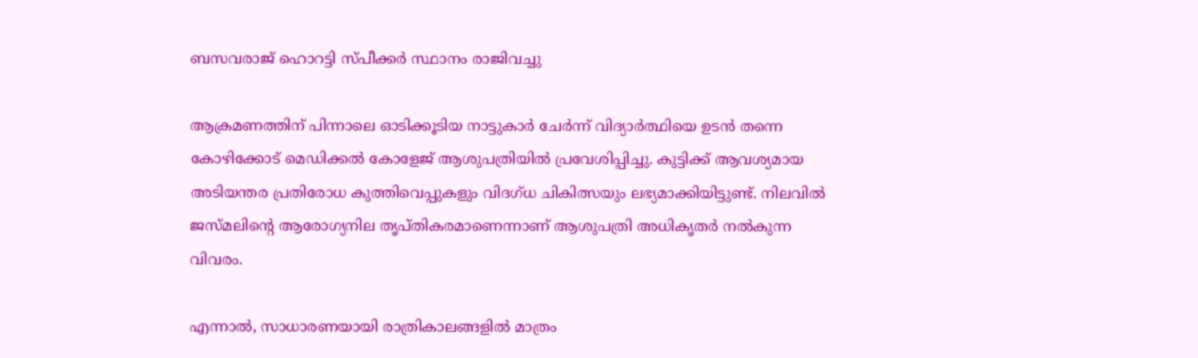ബസവരാജ് ഹൊറട്ടി സ്പീക്കർ സ്ഥാനം രാജിവച്ചു

ആക്രമണത്തിന് പിന്നാലെ ഓടിക്കൂടിയ നാട്ടുകാര്‍ ചേര്‍ന്ന് വിദ്യാര്‍ത്ഥിയെ ഉടൻ തന്നെ കോഴിക്കോട് മെഡിക്കല്‍ കോളേജ് ആശുപത്രിയില്‍ പ്രവേശിപ്പിച്ചു. കുട്ടിക്ക് ആവശ്യമായ അടിയന്തര പ്രതിരോധ കുത്തിവെപ്പുകളും വിദഗ്ധ ചികിത്സയും ലഭ്യമാക്കിയിട്ടുണ്ട്. നിലവിൽ ജസ്മലിന്റെ ആരോഗ്യനില തൃപ്തികരമാണെന്നാണ് ആശുപത്രി അധികൃതർ നൽകുന്ന വിവരം.

എന്നാൽ, സാധാരണയായി രാത്രികാലങ്ങളിൽ മാത്രം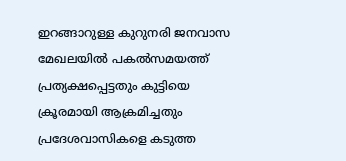ഇറങ്ങാറുള്ള കുറുനരി ജനവാസ മേഖലയില്‍ പകല്‍സമയത്ത് പ്രത്യക്ഷപ്പെട്ടതും കുട്ടിയെ ക്രൂരമായി ആക്രമിച്ചതും പ്രദേശവാസികളെ കടുത്ത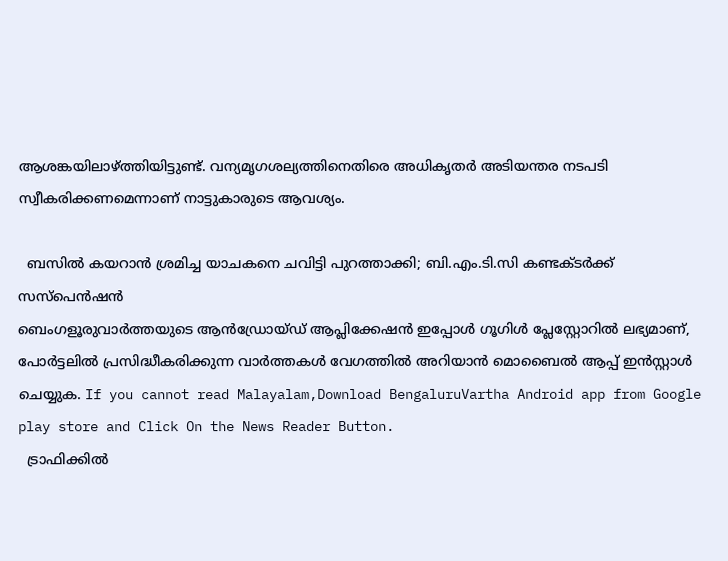ആശങ്കയിലാഴ്ത്തിയിട്ടുണ്ട്. വന്യമൃഗശല്യത്തിനെതിരെ അധികൃതർ അടിയന്തര നടപടി സ്വീകരിക്കണമെന്നാണ് നാട്ടുകാരുടെ ആവശ്യം.

  ബസിൽ കയറാൻ ശ്രമിച്ച യാചകനെ ചവിട്ടി പുറത്താക്കി; ബി.എം.ടി.സി കണ്ടക്ടർക്ക് സസ്പെൻഷൻ
ബെംഗളൂരുവാർത്തയുടെ ആൻഡ്രോയ്ഡ് ആപ്ലിക്കേഷൻ ഇപ്പോൾ ഗൂഗിൾ പ്ലേസ്റ്റോറിൽ ലഭ്യമാണ്, പോർട്ടലിൽ പ്രസിദ്ധീകരിക്കുന്ന വാർത്തകൾ വേഗത്തിൽ അറിയാൻ മൊബൈൽ ആപ്പ് ഇൻസ്റ്റാൾ ചെയ്യുക. If you cannot read Malayalam,Download BengaluruVartha Android app from Google play store and Click On the News Reader Button.
  ട്രാഫിക്കിൽ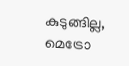കുടുങ്ങില്ല, മെട്രോ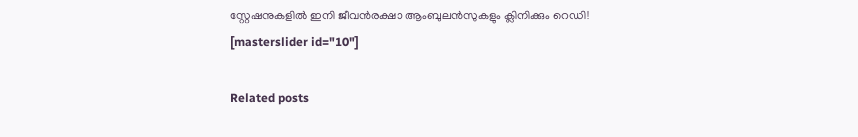സ്റ്റേഷനുകളിൽ ഇനി ജീവൻരക്ഷാ ആംബുലൻസുകളും ക്ലിനിക്കും റെഡി!
[masterslider id="10"]

Related posts